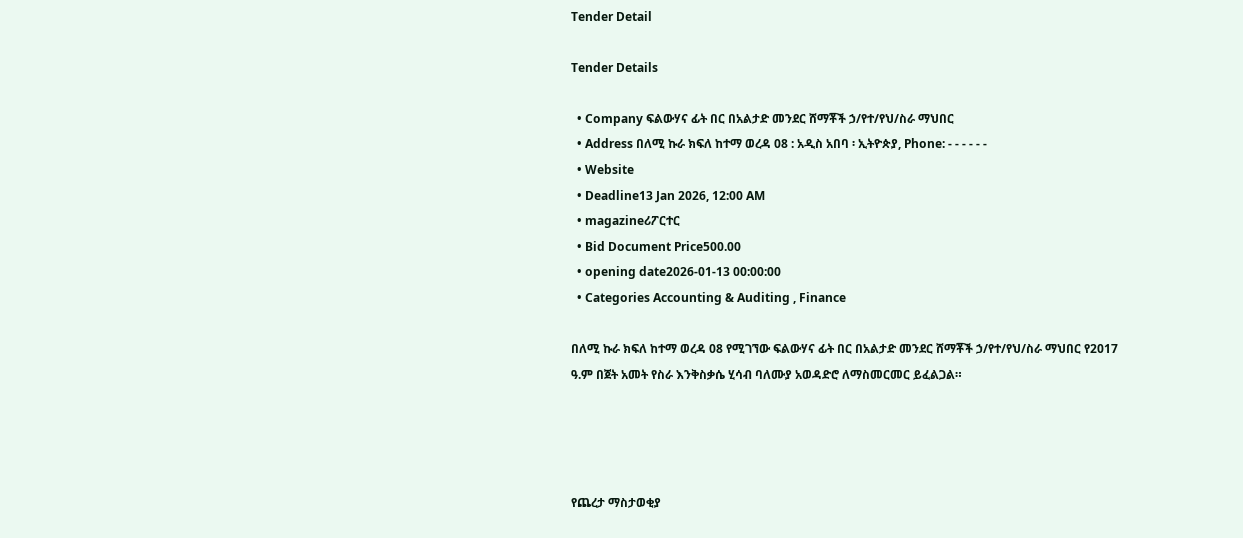Tender Detail

Tender Details

  • Company ፍልውሃና ፊት በር በአልታድ መንደር ሸማቾች ኃ/የተ/የህ/ስራ ማህበር
  • Address በለሚ ኩራ ክፍለ ከተማ ወረዳ 08 : አዲስ አበባ ፡ ኢትዮጵያ, Phone: - - - - - -
  • Website
  • Deadline13 Jan 2026, 12:00 AM
  • magazineሪፖርተር
  • Bid Document Price500.00
  • opening date2026-01-13 00:00:00
  • Categories Accounting & Auditing , Finance

በለሚ ኩራ ክፍለ ከተማ ወረዳ 08 የሚገኘው ፍልውሃና ፊት በር በአልታድ መንደር ሸማቾች ኃ/የተ/የህ/ስራ ማህበር የ2017 ዓ.ም በጀት አመት የስራ እንቅስቃሴ ሂሳብ ባለሙያ አወዳድሮ ለማስመርመር ይፈልጋል።




የጨረታ ማስታወቂያ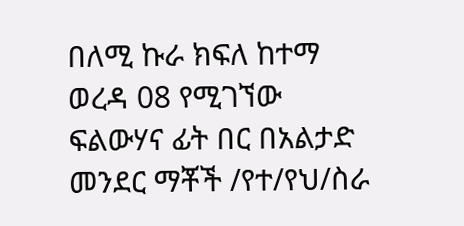በለሚ ኩራ ክፍለ ከተማ ወረዳ 08 የሚገኘው ፍልውሃና ፊት በር በአልታድ መንደር ማቾች /የተ/የህ/ስራ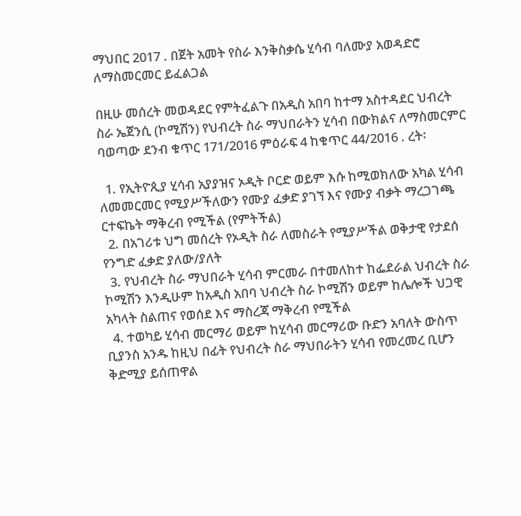ማህበር 2017 . በጀት አመት የስራ እንቅስቃሴ ሂሳብ ባለሙያ አወዳድሮ ለማስመርመር ይፈልጋል

በዚሁ መሰረት መወዳደር የምትፈልጉ በአዲስ አበባ ከተማ አስተዳደር ህብረት ስራ ኤጀንሲ (ኮሚሽን) የህብረት ስራ ማህበራትን ሂሳብ በውክልና ለማስመርምር ባወጣው ደንብ ቁጥር 171/2016 ምዕራፍ 4 ከቁጥር 44/2016 . ረት፡

  1. የኢትዮጲያ ሂሳብ አያያዝና ኦዲት ቦርድ ወይም እሱ ከሚወክለው አካል ሂሳብ ለመመርመር የሚያሥችለውን የሙያ ፈቃድ ያገኘ እና የሙያ ብቃት ማረጋገጫ ርተፍኬት ማቅረብ የሚችል (የምትችል)
  2. በአገሪቱ ህግ መሰረት የኦዲት ስራ ለመስራት የሚያሥችል ወቅታዊ የታደሰ የንግድ ፈቃድ ያለው/ያለት
  3. የህብረት ስራ ማህበራት ሂሳብ ምርመራ በተመለከተ ከፌደራል ህብረት ስራ ኮሚሽን እንዲሁም ከአዲስ አበባ ህብረት ስራ ኮሚሽን ወይም ከሌሎች ህጋዊ አካላት ስልጠና የወሰደ እና ማስረጃ ማቅረብ የሚችል
  4. ተወካይ ሂሳብ መርማሪ ወይም ከሂሳብ መርማሪው ቡድን አባለት ውስጥ ቢያንስ አንዱ ከዚህ በፊት የህብረት ስራ ማህበራትን ሂሳብ የመረመረ ቢሆን ቅድሚያ ይሰጠዋል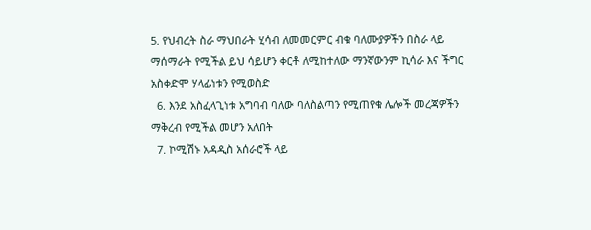5. የህብረት ስራ ማህበራት ሂሳብ ለመመርምር ብቁ ባለሙያዎችን በስራ ላይ ማሰማራት የሚችል ይህ ሳይሆን ቀርቶ ለሚከተለው ማንኛውንም ኪሳራ እና ችግር አስቀድሞ ሃላፊነቱን የሚወስድ
  6. እንደ አስፈላጊነቱ አግባብ ባለው ባለስልጣን የሚጠየቁ ሌሎች መረጃዎችን ማቅረብ የሚችል መሆን አለበት
  7. ኮሚሽኑ አዳዲስ አሰራሮች ላይ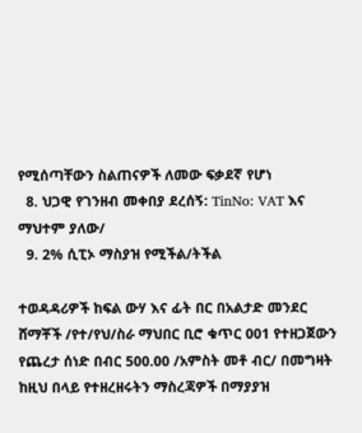የሚሰጣቸውን ስልጠናዎች ለመው ፍቃደኛ የሆነ
  8. ህጋዊ የገንዘብ መቀበያ ደረሰኝ: TinNo: VAT እና ማህተም ያለው/
  9. 2% ሲፒኦ ማስያዝ የሚችል/ትችል

ተወዳዳሪዎች ከፍል ውሃ እና ፊት በር በአልታድ መንደር ሸማቾች /የተ/የህ/ስራ ማህበር ቢሮ ቁጥር 001 የተዘጋጀውን የጨረታ ሰነድ በብር 500.00 /አምስት መቶ ብር/ በመግዛት ከዚህ በላይ የተዘረዘሩትን ማስረጃዎች በማያያዝ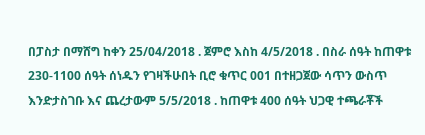በፓስታ በማሸግ ከቀን 25/04/2018 . ጀምሮ እስከ 4/5/2018 . በስራ ሰዓት ከጠዋቱ 230-1100 ሰዓት ሰነዱን የገዛችሁበት ቢሮ ቁጥር 001 በተዘጋጀው ሳጥን ውስጥ እንድታስገቡ እና ጨረታውም 5/5/2018 . ከጠዋቱ 400 ሰዓት ህጋዊ ተጫራቾች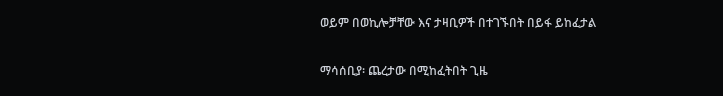ወይም በወኪሎቻቸው እና ታዛቢዎች በተገኙበት በይፋ ይከፈታል

ማሳሰቢያ፡ ጨረታው በሚከፈትበት ጊዜ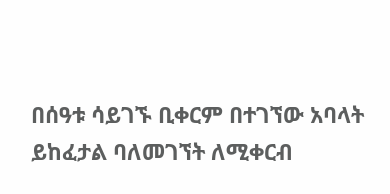በሰዓቱ ሳይገኙ ቢቀርም በተገኘው አባላት ይከፈታል ባለመገኘት ለሚቀርብ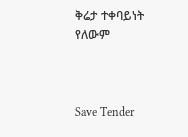ቅሬታ ተቀባይነት የለውም



Save Tender